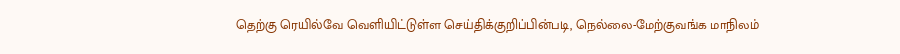தெற்கு ரெயில்வே வெளியிட்டுள்ள செய்திக்குறிப்பின்படி, நெல்லை-மேற்குவங்க மாநிலம்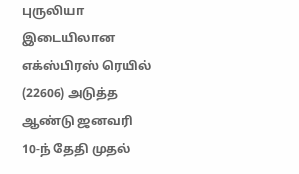புருலியா இடையிலான எக்ஸ்பிரஸ் ரெயில் (22606) அடுத்த ஆண்டு ஜனவரி 10-ந் தேதி முதல்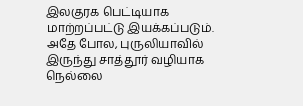இலகுரக பெட்டியாக மாற்றப்பட்டு இயக்கப்படும். அதே போல, புருலியாவில் இருந்து சாத்தூர் வழியாக நெல்லை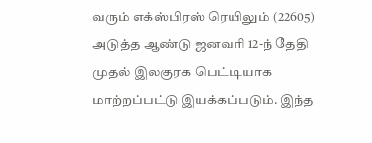வரும் எக்ஸ்பிரஸ் ரெயிலும் (22605) அடுத்த ஆண்டு ஜனவரி 12-ந் தேதி முதல் இலகுரக பெட்டியாக மாற்றப்பட்டு இயக்கப்படும். இந்த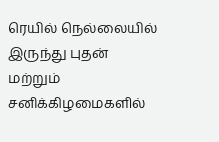ரெயில் நெல்லையில் இருந்து புதன் மற்றும் சனிக்கிழமைகளில்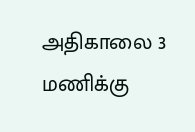அதிகாலை 3 மணிக்கு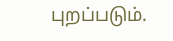புறப்படும்.